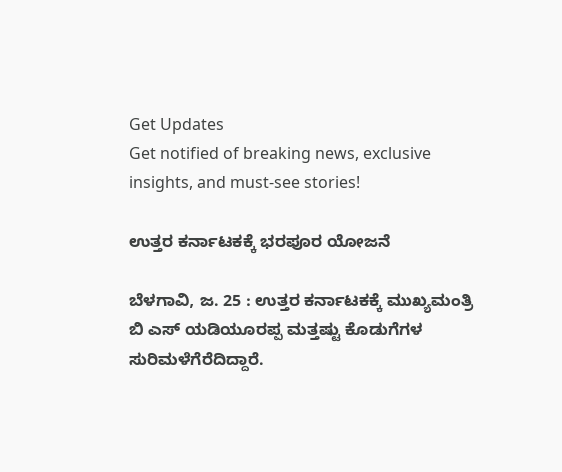Get Updates
Get notified of breaking news, exclusive insights, and must-see stories!

ಉತ್ತರ ಕರ್ನಾಟಕಕ್ಕೆ ಭರಪೂರ ಯೋಜನೆ

ಬೆಳಗಾವಿ, ಜ. 25 : ಉತ್ತರ ಕರ್ನಾಟಕಕ್ಕೆ ಮುಖ್ಯಮಂತ್ರಿ ಬಿ ಎಸ್ ಯಡಿಯೂರಪ್ಪ ಮತ್ತಷ್ಟು ಕೊಡುಗೆಗಳ ಸುರಿಮಳೆಗೆರೆದಿದ್ದಾರೆ.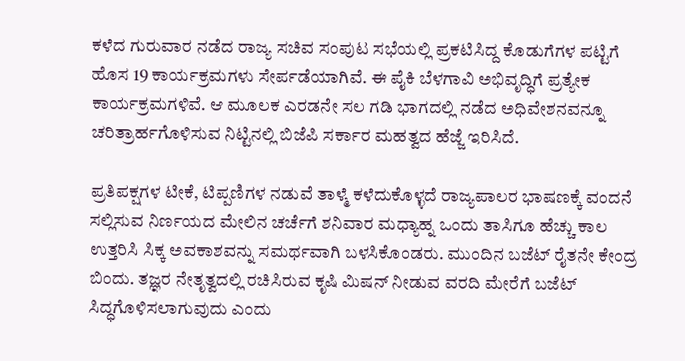ಕಳೆದ ಗುರುವಾರ ನಡೆದ ರಾಜ್ಯ ಸಚಿವ ಸಂಪುಟ ಸಭೆಯಲ್ಲಿ ಪ್ರಕಟಿಸಿದ್ದ ಕೊಡುಗೆಗಳ ಪಟ್ಟಿಗೆ ಹೊಸ 19 ಕಾರ್ಯಕ್ರಮಗಳು ಸೇರ್ಪಡೆಯಾಗಿವೆ. ಈ ಪೈಕಿ ಬೆಳಗಾವಿ ಅಭಿವೃದ್ಧಿಗೆ ಪ್ರತ್ಯೇಕ ಕಾರ್ಯಕ್ರಮಗಳಿವೆ. ಆ ಮೂಲಕ ಎರಡನೇ ಸಲ ಗಡಿ ಭಾಗದಲ್ಲಿ ನಡೆದ ಅಧಿವೇಶನವನ್ನೂ ಚರಿತ್ರಾರ್ಹಗೊಳಿಸುವ ನಿಟ್ಟಿನಲ್ಲಿ ಬಿಜೆಪಿ ಸರ್ಕಾರ ಮಹತ್ವದ ಹೆಜ್ಜೆ ಇರಿಸಿದೆ.

ಪ್ರತಿಪಕ್ಷಗಳ ಟೀಕೆ, ಟಿಪ್ಪಣಿಗಳ ನಡುವೆ ತಾಳ್ಮೆ ಕಳೆದುಕೊಳ್ಳದೆ ರಾಜ್ಯಪಾಲರ ಭಾಷಣಕ್ಕೆ ವಂದನೆ ಸಲ್ಲಿಸುವ ನಿರ್ಣಯದ ಮೇಲಿನ ಚರ್ಚೆಗೆ ಶನಿವಾರ ಮಧ್ಯಾಹ್ನ ಒಂದು ತಾಸಿಗೂ ಹೆಚ್ಚು ಕಾಲ ಉತ್ತರಿಸಿ ಸಿಕ್ಕ ಅವಕಾಶವನ್ನು ಸಮರ್ಥವಾಗಿ ಬಳಸಿಕೊಂಡರು. ಮುಂದಿನ ಬಜೆಟ್ ರೈತನೇ ಕೇಂದ್ರ ಬಿಂದು. ತಜ್ಞರ ನೇತೃತ್ವದಲ್ಲಿ ರಚಿಸಿರುವ ಕೃಷಿ ಮಿಷನ್ ನೀಡುವ ವರದಿ ಮೇರೆಗೆ ಬಜೆಟ್ ಸಿದ್ಧಗೊಳಿಸಲಾಗುವುದು ಎಂದು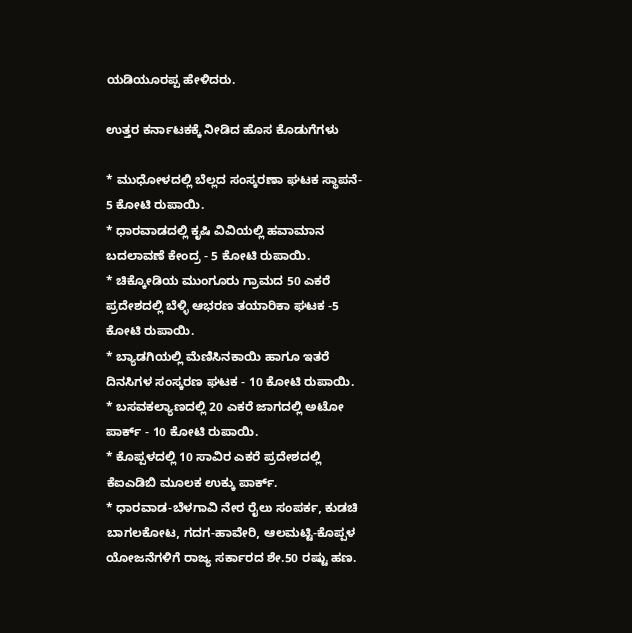ಯಡಿಯೂರಪ್ಪ ಹೇಳಿದರು.

ಉತ್ತರ ಕರ್ನಾಟಕಕ್ಕೆ ನೀಡಿದ ಹೊಸ ಕೊಡುಗೆಗಳು

* ಮುಧೋಳದಲ್ಲಿ ಬೆಲ್ಲದ ಸಂಸ್ಕರಣಾ ಘಟಕ ಸ್ಥಾಪನೆ- 5 ಕೋಟಿ ರುಪಾಯಿ.
* ಧಾರವಾಡದಲ್ಲಿ ಕೃಷಿ ವಿವಿಯಲ್ಲಿ ಹವಾಮಾನ ಬದಲಾವಣೆ ಕೇಂದ್ರ - 5 ಕೋಟಿ ರುಪಾಯಿ.
* ಚಿಕ್ಕೋಡಿಯ ಮುಂಗೂರು ಗ್ರಾಮದ 50 ಎಕರೆ ಪ್ರದೇಶದಲ್ಲಿ ಬೆಳ್ಳಿ ಆಭರಣ ತಯಾರಿಕಾ ಘಟಕ -5 ಕೋಟಿ ರುಪಾಯಿ.
* ಬ್ಯಾಡಗಿಯಲ್ಲಿ ಮೆಣಿಸಿನಕಾಯಿ ಹಾಗೂ ಇತರೆ ದಿನಸಿಗಳ ಸಂಸ್ಕರಣ ಘಟಕ - 10 ಕೋಟಿ ರುಪಾಯಿ.
* ಬಸವಕಲ್ಯಾಣದಲ್ಲಿ 20 ಎಕರೆ ಜಾಗದಲ್ಲಿ ಅಟೋ ಪಾರ್ಕ್ - 10 ಕೋಟಿ ರುಪಾಯಿ.
* ಕೊಪ್ಪಳದಲ್ಲಿ 10 ಸಾವಿರ ಎಕರೆ ಪ್ರದೇಶದಲ್ಲಿ ಕೆಐಎಡಿಬಿ ಮೂಲಕ ಉಕ್ಕು ಪಾರ್ಕ್.
* ಧಾರವಾಡ-ಬೆಳಗಾವಿ ನೇರ ರೈಲು ಸಂಪರ್ಕ, ಕುಡಚಿ ಬಾಗಲಕೋಟ, ಗದಗ-ಹಾವೇರಿ, ಆಲಮಟ್ಟಿ-ಕೊಪ್ಪಳ ಯೋಜನೆಗಳಿಗೆ ರಾಜ್ಯ ಸರ್ಕಾರದ ಶೇ.50 ರಷ್ಟು ಹಣ.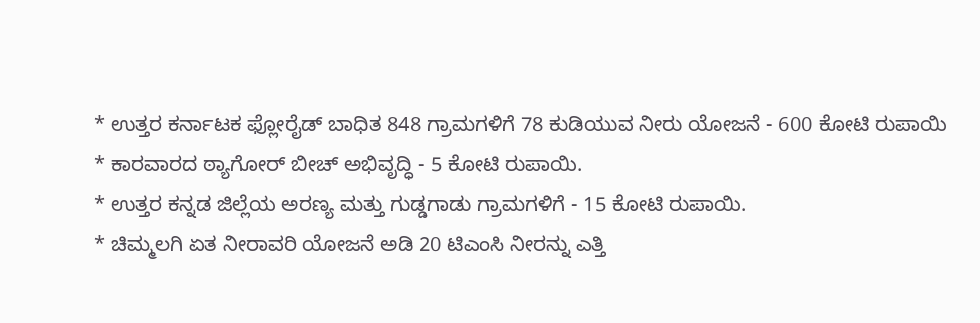* ಉತ್ತರ ಕರ್ನಾಟಕ ಫ್ಲೋರೈಡ್ ಬಾಧಿತ 848 ಗ್ರಾಮಗಳಿಗೆ 78 ಕುಡಿಯುವ ನೀರು ಯೋಜನೆ - 600 ಕೋಟಿ ರುಪಾಯಿ
* ಕಾರವಾರದ ಠ್ಯಾಗೋರ್ ಬೀಚ್ ಅಭಿವೃದ್ಧಿ - 5 ಕೋಟಿ ರುಪಾಯಿ.
* ಉತ್ತರ ಕನ್ನಡ ಜಿಲ್ಲೆಯ ಅರಣ್ಯ ಮತ್ತು ಗುಡ್ಡಗಾಡು ಗ್ರಾಮಗಳಿಗೆ - 15 ಕೋಟಿ ರುಪಾಯಿ.
* ಚಿಮ್ಮಲಗಿ ಏತ ನೀರಾವರಿ ಯೋಜನೆ ಅಡಿ 20 ಟಿಎಂಸಿ ನೀರನ್ನು ಎತ್ತಿ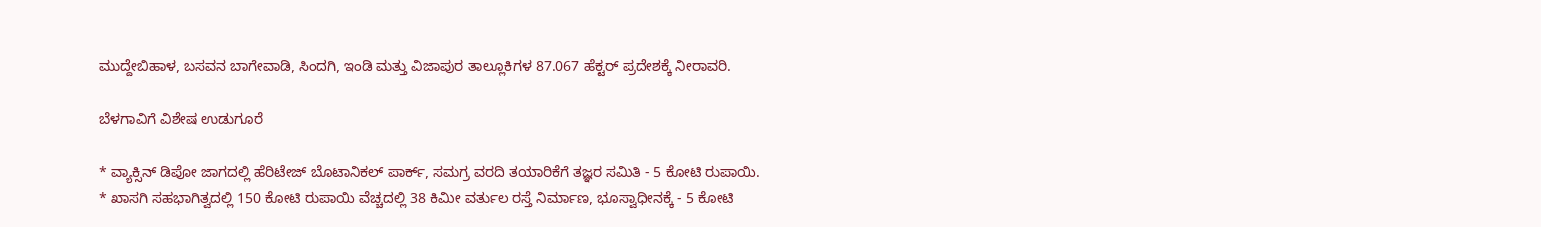ಮುದ್ದೇಬಿಹಾಳ, ಬಸವನ ಬಾಗೇವಾಡಿ, ಸಿಂದಗಿ, ಇಂಡಿ ಮತ್ತು ವಿಜಾಪುರ ತಾಲ್ಲೂಕಿಗಳ 87.067 ಹೆಕ್ಟರ್ ಪ್ರದೇಶಕ್ಕೆ ನೀರಾವರಿ.

ಬೆಳಗಾವಿಗೆ ವಿಶೇಷ ಉಡುಗೂರೆ

* ವ್ಯಾಕ್ಸಿನ್ ಡಿಪೋ ಜಾಗದಲ್ಲಿ ಹೆರಿಟೇಜ್ ಬೊಟಾನಿಕಲ್ ಪಾರ್ಕ್, ಸಮಗ್ರ ವರದಿ ತಯಾರಿಕೆಗೆ ತಜ್ಞರ ಸಮಿತಿ - 5 ಕೋಟಿ ರುಪಾಯಿ.
* ಖಾಸಗಿ ಸಹಭಾಗಿತ್ವದಲ್ಲಿ 150 ಕೋಟಿ ರುಪಾಯಿ ವೆಚ್ಚದಲ್ಲಿ 38 ಕಿಮೀ ವರ್ತುಲ ರಸ್ತೆ ನಿರ್ಮಾಣ, ಭೂಸ್ವಾಧೀನಕ್ಕೆ - 5 ಕೋಟಿ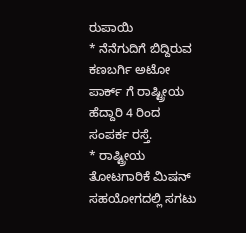ರುಪಾಯಿ
* ನೆನೆಗುದಿಗೆ ಬಿದ್ದಿರುವ ಕಣಬರ್ಗಿ ಅಟೋ ಪಾರ್ಕ್ ಗೆ ರಾಷ್ಟ್ರೀಯ ಹೆದ್ದಾರಿ 4 ರಿಂದ ಸಂಪರ್ಕ ರಸ್ತೆ.
* ರಾಷ್ಟ್ರೀಯ ತೋಟಗಾರಿಕೆ ಮಿಷನ್ ಸಹಯೋಗದಲ್ಲಿ ಸಗಟು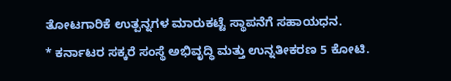ತೋಟಗಾರಿಕೆ ಉತ್ಪನ್ನಗಳ ಮಾರುಕಟ್ಟೆ ಸ್ಥಾಪನೆಗೆ ಸಹಾಯಧನ.
* ಕರ್ನಾಟರ ಸಕ್ಕರೆ ಸಂಸ್ಥೆ ಅಭಿವೃದ್ಧಿ ಮತ್ತು ಉನ್ನತೀಕರಣ 5 ಕೋಟಿ.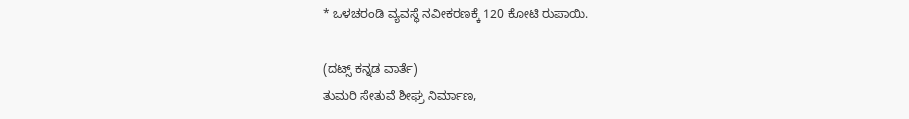* ಒಳಚರಂಡಿ ವ್ಯವಸ್ಥೆ ನವೀಕರಣಕ್ಕೆ 120 ಕೋಟಿ ರುಪಾಯಿ.

(ದಟ್ಸ್ ಕನ್ನಡ ವಾರ್ತೆ)
ತುಮರಿ ಸೇತುವೆ ಶೀಘ್ರ ನಿರ್ಮಾಣ,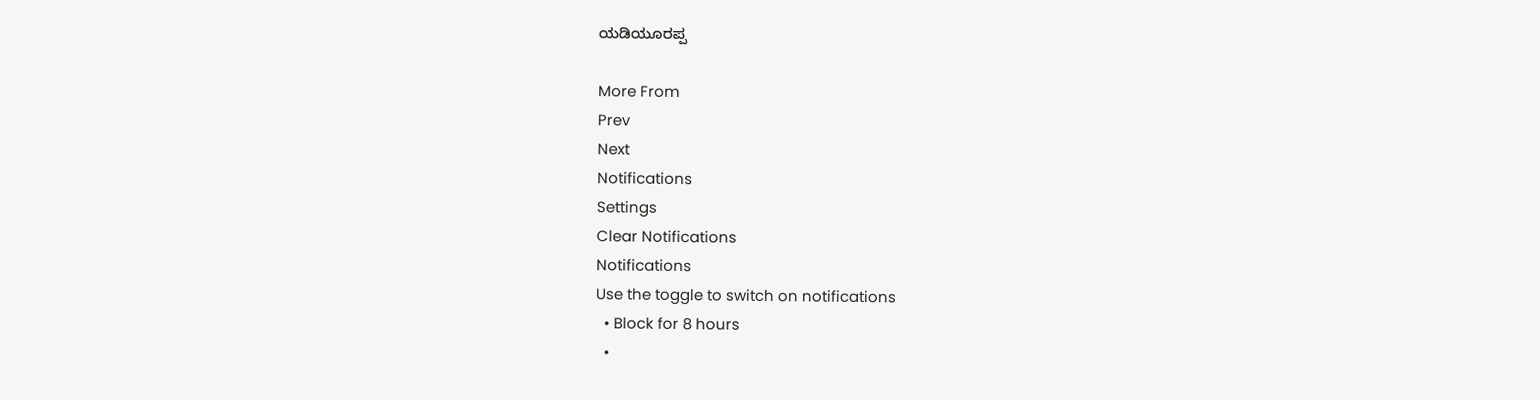ಯಡಿಯೂರಪ್ಪ

More From
Prev
Next
Notifications
Settings
Clear Notifications
Notifications
Use the toggle to switch on notifications
  • Block for 8 hours
  •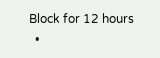Block for 12 hours
  •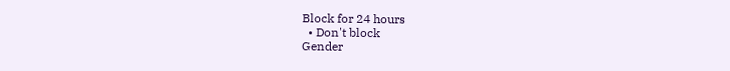Block for 24 hours
  • Don't block
Gender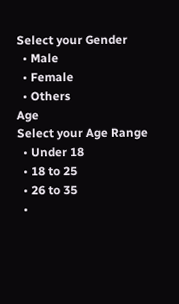Select your Gender
  • Male
  • Female
  • Others
Age
Select your Age Range
  • Under 18
  • 18 to 25
  • 26 to 35
  •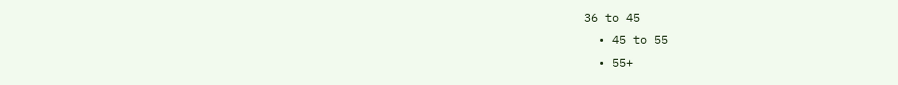36 to 45
  • 45 to 55
  • 55+